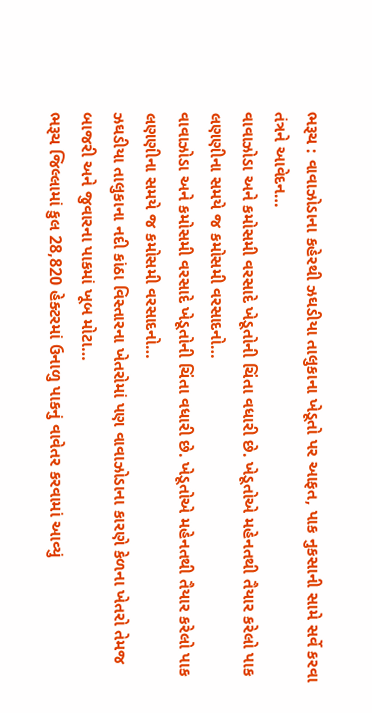ભરૂચ : વાવાઝોડાના કહેરથી ઝઘડીયા તાલુકાના ખેડૂતો પર આફત, પાક નુકસાની સામે સર્વે કરવા તંત્રને આવેદન…
વાવાઝોડા અને કમોસમી વરસાદે ખેડૂતોની ચિંતા વધારી છે. ખેડૂતોએ મહેનતથી તૈયાર કરેલો પાક લણણીના સમયે જ કમોસમી વરસાદનો…
વાવાઝોડા અને કમોસમી વરસાદે ખેડૂતોની ચિંતા વધારી છે. ખેડૂતોએ મહેનતથી તૈયાર કરેલો પાક લણણીના સમયે જ કમોસમી વરસાદનો…
ઝઘડીયા તાલુકાના નદી કાંઠા વિસ્તારના ખેતરોમાં પણ વાવાઝોડાના કારણે કેળના ખેતરો તેમજ બાજરી અને જુવારના પાકમાં ખૂબ મોટા…
ભરૂચ જિલ્લામાં કુલ 28,820 હેક્ટરમાં ઉનાળુ પાકનું વાવેતર કરવામાં આવ્યું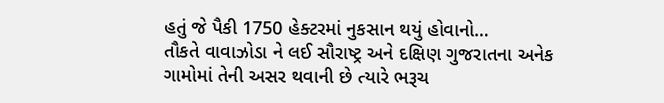હતું જે પૈકી 1750 હેક્ટરમાં નુકસાન થયું હોવાનો…
તૌકતે વાવાઝોડા ને લઈ સૌરાષ્ટ્ર અને દક્ષિણ ગુજરાતના અનેક ગામોમાં તેની અસર થવાની છે ત્યારે ભરૂચ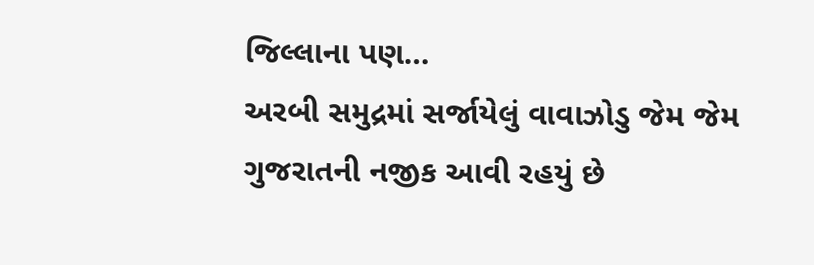જિલ્લાના પણ…
અરબી સમુદ્રમાં સર્જાયેલું વાવાઝોડુ જેમ જેમ ગુજરાતની નજીક આવી રહયું છે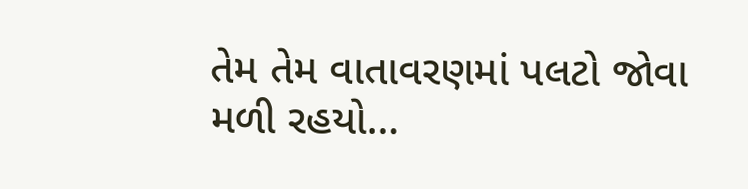તેમ તેમ વાતાવરણમાં પલટો જોવા મળી રહયો…